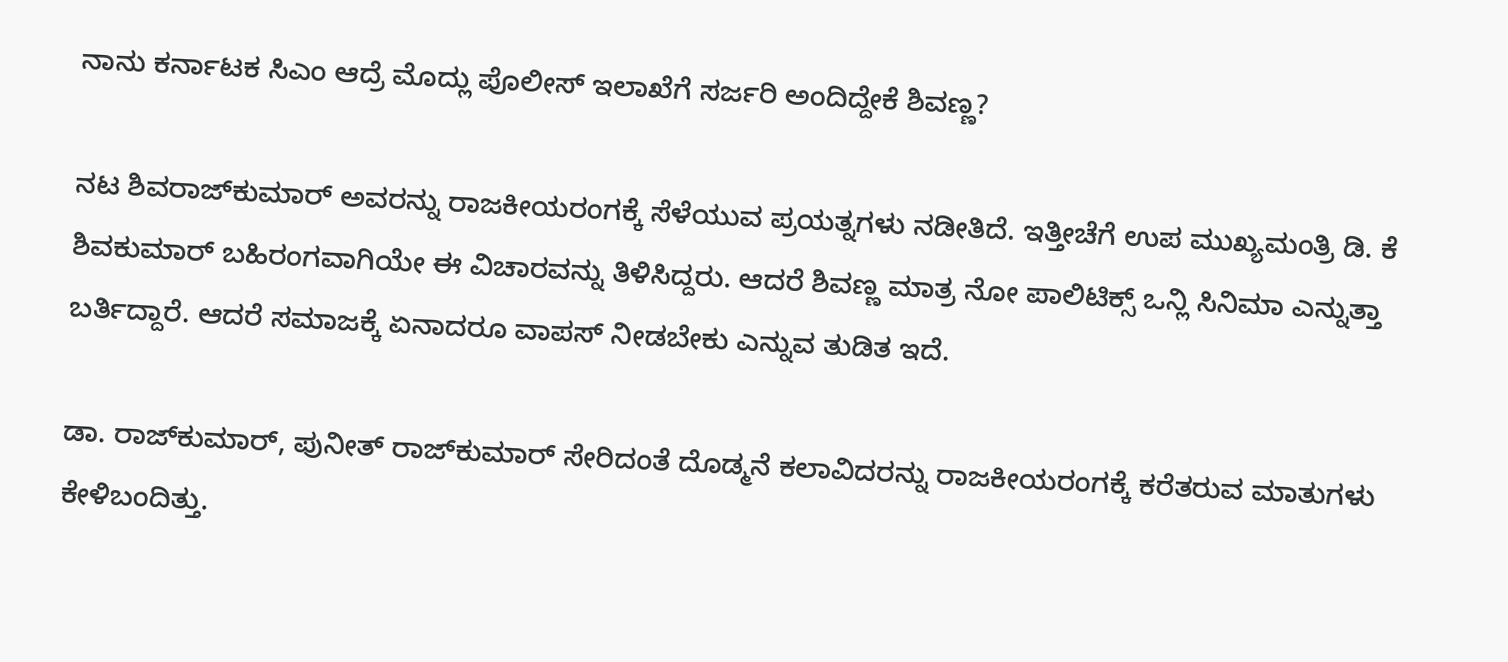ನಾನು ಕರ್ನಾಟಕ ಸಿಎಂ ಆದ್ರೆ ಮೊದ್ಲು ಪೊಲೀಸ್ ಇಲಾಖೆಗೆ ಸರ್ಜರಿ ಅಂದಿದ್ದೇಕೆ ಶಿವಣ್ಣ?

ನಟ ಶಿವರಾಜ್‌ಕುಮಾರ್‌ ಅವರನ್ನು ರಾಜಕೀಯರಂಗಕ್ಕೆ ಸೆಳೆಯುವ ಪ್ರಯತ್ನಗಳು ನಡೀತಿದೆ. ಇತ್ತೀಚೆಗೆ ಉಪ ಮುಖ್ಯಮಂತ್ರಿ ಡಿ. ಕೆ ಶಿವಕುಮಾರ್ ಬಹಿರಂಗವಾಗಿಯೇ ಈ ವಿಚಾರವನ್ನು ತಿಳಿಸಿದ್ದರು. ಆದರೆ ಶಿವಣ್ಣ ಮಾತ್ರ ನೋ ಪಾಲಿಟಿಕ್ಸ್ ಒನ್ಲಿ ಸಿನಿಮಾ ಎನ್ನುತ್ತಾ ಬರ್ತಿದ್ದಾರೆ. ಆದರೆ ಸಮಾಜಕ್ಕೆ ಏನಾದರೂ ವಾಪಸ್ ನೀಡಬೇಕು ಎನ್ನುವ ತುಡಿತ ಇದೆ.

ಡಾ. ರಾಜ್‌ಕುಮಾರ್, ಪುನೀತ್ ರಾಜ್‌ಕುಮಾರ್ ಸೇರಿದಂತೆ ದೊಡ್ಮನೆ ಕಲಾವಿದರನ್ನು ರಾಜಕೀಯರಂಗಕ್ಕೆ ಕರೆತರುವ ಮಾತುಗಳು ಕೇಳಿಬಂದಿತ್ತು.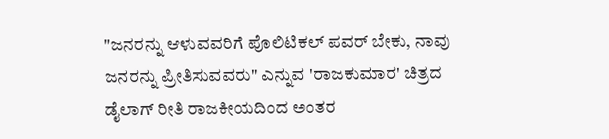"ಜನರನ್ನು ಆಳುವವರಿಗೆ ಪೊಲಿಟಿಕಲ್ ಪವರ್ ಬೇಕು, ನಾವು ಜನರನ್ನು ಪ್ರೀತಿಸುವವರು" ಎನ್ನುವ 'ರಾಜಕುಮಾರ' ಚಿತ್ರದ ಡೈಲಾಗ್ ರೀತಿ ರಾಜಕೀಯದಿಂದ ಅಂತರ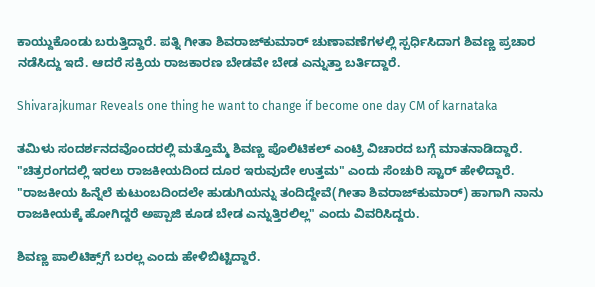ಕಾಯ್ದುಕೊಂಡು ಬರುತ್ತಿದ್ದಾರೆ. ಪತ್ನಿ ಗೀತಾ ಶಿವರಾಜ್‌ಕುಮಾರ್ ಚುಣಾವಣೆಗಳಲ್ಲಿ ಸ್ಪರ್ಧಿಸಿದಾಗ ಶಿವಣ್ಣ ಪ್ರಚಾರ ನಡೆಸಿದ್ದು ಇದೆ. ಆದರೆ ಸಕ್ರಿಯ ರಾಜಕಾರಣ ಬೇಡವೇ ಬೇಡ ಎನ್ನುತ್ತಾ ಬರ್ತಿದ್ದಾರೆ.

Shivarajkumar Reveals one thing he want to change if become one day CM of karnataka

ತಮಿಳು ಸಂದರ್ಶನದವೊಂದರಲ್ಲಿ ಮತ್ತೊಮ್ಮೆ ಶಿವಣ್ಣ ಪೊಲಿಟಿಕಲ್ ಎಂಟ್ರಿ ವಿಚಾರದ ಬಗ್ಗೆ ಮಾತನಾಡಿದ್ದಾರೆ. "ಚಿತ್ರರಂಗದಲ್ಲಿ ಇರಲು ರಾಜಕೀಯದಿಂದ ದೂರ ಇರುವುದೇ ಉತ್ತಮ" ಎಂದು ಸೆಂಚುರಿ ಸ್ಟಾರ್ ಹೇಳಿದ್ದಾರೆ. "ರಾಜಕೀಯ ಹಿನ್ನೆಲೆ ಕುಟುಂಬದಿಂದಲೇ ಹುಡುಗಿಯನ್ನು ತಂದಿದ್ದೇವೆ(ಗೀತಾ ಶಿವರಾಜ್‌ಕುಮಾರ್) ಹಾಗಾಗಿ ನಾನು ರಾಜಕೀಯಕ್ಕೆ ಹೋಗಿದ್ದರೆ ಅಪ್ಪಾಜಿ ಕೂಡ ಬೇಡ ಎನ್ನುತ್ತಿರಲಿಲ್ಲ" ಎಂದು ವಿವರಿಸಿದ್ದರು.

ಶಿವಣ್ಣ ಪಾಲಿಟಿಕ್ಸ್‌ಗೆ ಬರಲ್ಲ ಎಂದು ಹೇಳಿಬಿಟ್ಟಿದ್ದಾರೆ.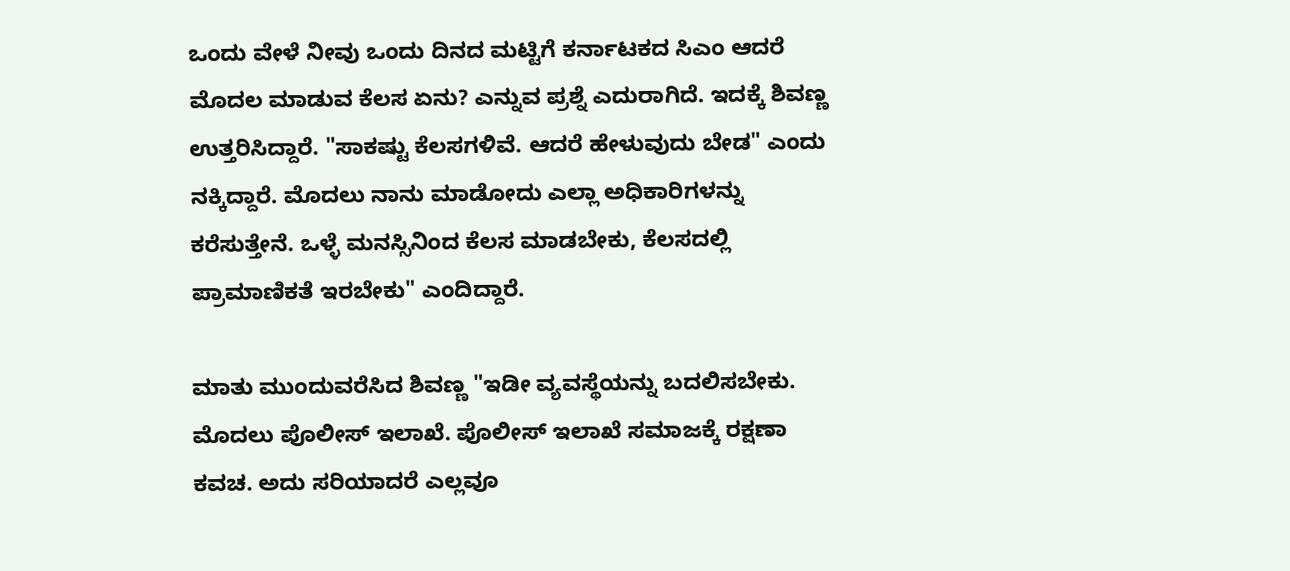ಒಂದು ವೇಳೆ ನೀವು ಒಂದು ದಿನದ ಮಟ್ಟಿಗೆ ಕರ್ನಾಟಕದ ಸಿಎಂ ಆದರೆ ಮೊದಲ ಮಾಡುವ ಕೆಲಸ ಏನು? ಎನ್ನುವ ಪ್ರಶ್ನೆ ಎದುರಾಗಿದೆ. ಇದಕ್ಕೆ ಶಿವಣ್ಣ ಉತ್ತರಿಸಿದ್ದಾರೆ. "ಸಾಕಷ್ಟು ಕೆಲಸಗಳಿವೆ. ಆದರೆ ಹೇಳುವುದು ಬೇಡ" ಎಂದು ನಕ್ಕಿದ್ದಾರೆ. ಮೊದಲು ನಾನು ಮಾಡೋದು ಎಲ್ಲಾ ಅಧಿಕಾರಿಗಳನ್ನು ಕರೆಸುತ್ತೇನೆ. ಒಳ್ಳೆ ಮನಸ್ಸಿನಿಂದ ಕೆಲಸ ಮಾಡಬೇಕು, ಕೆಲಸದಲ್ಲಿ ಪ್ರಾಮಾಣಿಕತೆ ಇರಬೇಕು" ಎಂದಿದ್ದಾರೆ.

ಮಾತು ಮುಂದುವರೆಸಿದ ಶಿವಣ್ಣ "ಇಡೀ ವ್ಯವಸ್ಥೆಯನ್ನು ಬದಲಿಸಬೇಕು. ಮೊದಲು ಪೊಲೀಸ್ ಇಲಾಖೆ. ಪೊಲೀಸ್ ಇಲಾಖೆ ಸಮಾಜಕ್ಕೆ ರಕ್ಷಣಾ ಕವಚ. ಅದು ಸರಿಯಾದರೆ ಎಲ್ಲವೂ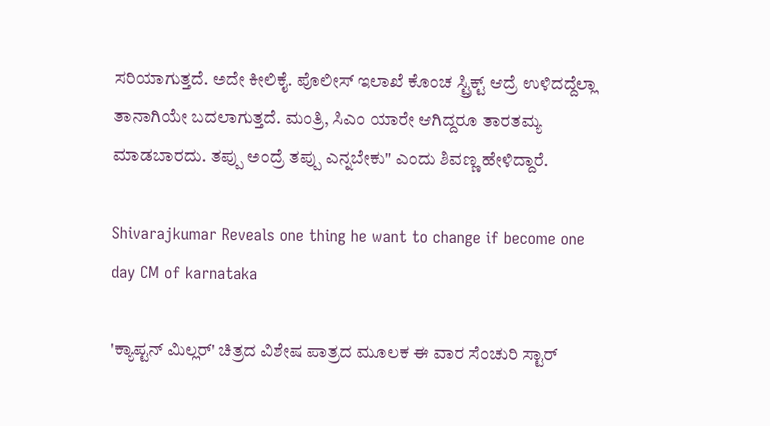ಸರಿಯಾಗುತ್ತದೆ. ಅದೇ ಕೀಲಿಕೈ. ಪೊಲೀಸ್ ಇಲಾಖೆ ಕೊಂಚ ಸ್ಟ್ರಿಕ್ಟ್ ಆದ್ರೆ ಉಳಿದದ್ದೆಲ್ಲಾ ತಾನಾಗಿಯೇ ಬದಲಾಗುತ್ತದೆ. ಮಂತ್ರಿ, ಸಿಎಂ ಯಾರೇ ಆಗಿದ್ದರೂ ತಾರತಮ್ಯ ಮಾಡಬಾರದು. ತಪ್ಪು ಅಂದ್ರೆ ತಪ್ಪು ಎನ್ನಬೇಕು" ಎಂದು ಶಿವಣ್ಣ ಹೇಳಿದ್ದಾರೆ.

Shivarajkumar Reveals one thing he want to change if become one day CM of karnataka

'ಕ್ಯಾಪ್ಟನ್ ಮಿಲ್ಲರ್' ಚಿತ್ರದ ವಿಶೇಷ ಪಾತ್ರದ ಮೂಲಕ ಈ ವಾರ ಸೆಂಚುರಿ ಸ್ಟಾರ್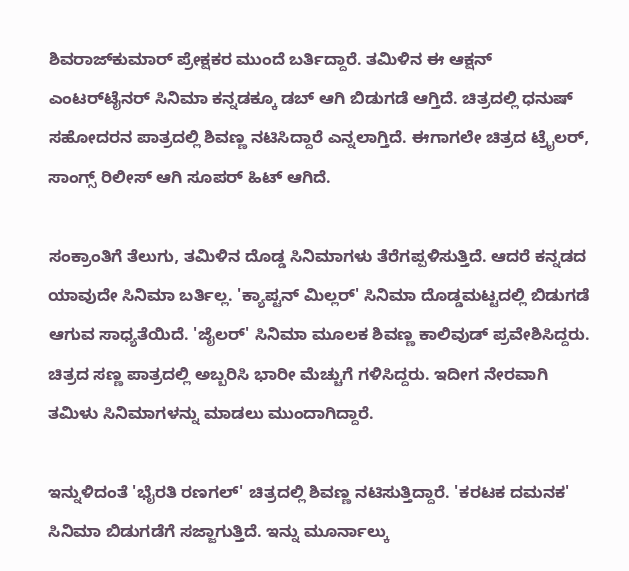ಶಿವರಾಜ್‌ಕುಮಾರ್ ಪ್ರೇಕ್ಷಕರ ಮುಂದೆ ಬರ್ತಿದ್ದಾರೆ. ತಮಿಳಿನ ಈ ಆಕ್ಷನ್ ಎಂಟರ್‌ಟೈನರ್ ಸಿನಿಮಾ ಕನ್ನಡಕ್ಕೂ ಡಬ್ ಆಗಿ ಬಿಡುಗಡೆ ಆಗ್ತಿದೆ. ಚಿತ್ರದಲ್ಲಿ ಧನುಷ್ ಸಹೋದರನ ಪಾತ್ರದಲ್ಲಿ ಶಿವಣ್ಣ ನಟಿಸಿದ್ದಾರೆ ಎನ್ನಲಾಗ್ತಿದೆ. ಈಗಾಗಲೇ ಚಿತ್ರದ ಟ್ರೈಲರ್, ಸಾಂಗ್ಸ್ ರಿಲೀಸ್ ಆಗಿ ಸೂಪರ್ ಹಿಟ್ ಆಗಿದೆ.

ಸಂಕ್ರಾಂತಿಗೆ ತೆಲುಗು, ತಮಿಳಿನ ದೊಡ್ಡ ಸಿನಿಮಾಗಳು ತೆರೆಗಪ್ಪಳಿಸುತ್ತಿದೆ. ಆದರೆ ಕನ್ನಡದ ಯಾವುದೇ ಸಿನಿಮಾ ಬರ್ತಿಲ್ಲ. 'ಕ್ಯಾಪ್ಟನ್ ಮಿಲ್ಲರ್' ಸಿನಿಮಾ ದೊಡ್ಡಮಟ್ಟದಲ್ಲಿ ಬಿಡುಗಡೆ ಆಗುವ ಸಾಧ್ಯತೆಯಿದೆ. 'ಜೈಲರ್' ಸಿನಿಮಾ ಮೂಲಕ ಶಿವಣ್ಣ ಕಾಲಿವುಡ್ ಪ್ರವೇಶಿಸಿದ್ದರು. ಚಿತ್ರದ ಸಣ್ಣ ಪಾತ್ರದಲ್ಲಿ ಅಬ್ಬರಿಸಿ ಭಾರೀ ಮೆಚ್ಚುಗೆ ಗಳಿಸಿದ್ದರು. ಇದೀಗ ನೇರವಾಗಿ ತಮಿಳು ಸಿನಿಮಾಗಳನ್ನು ಮಾಡಲು ಮುಂದಾಗಿದ್ದಾರೆ.

ಇನ್ನುಳಿದಂತೆ 'ಭೈರತಿ ರಣಗಲ್' ಚಿತ್ರದಲ್ಲಿ ಶಿವಣ್ಣ ನಟಿಸುತ್ತಿದ್ದಾರೆ. 'ಕರಟಕ ದಮನಕ' ಸಿನಿಮಾ ಬಿಡುಗಡೆಗೆ ಸಜ್ಜಾಗುತ್ತಿದೆ. ಇನ್ನು ಮೂರ್ನಾಲ್ಕು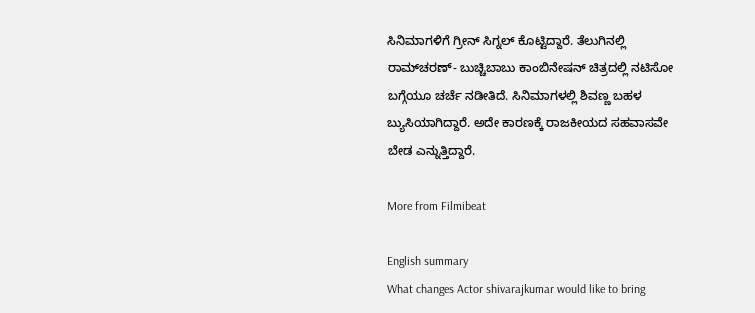ಸಿನಿಮಾಗಳಿಗೆ ಗ್ರೀನ್ ಸಿಗ್ನಲ್ ಕೊಟ್ಟಿದ್ದಾರೆ. ತೆಲುಗಿನಲ್ಲಿ ರಾಮ್‌ಚರಣ್- ಬುಚ್ಚಿಬಾಬು ಕಾಂಬಿನೇಷನ್ ಚಿತ್ರದಲ್ಲಿ ನಟಿಸೋ ಬಗ್ಗೆಯೂ ಚರ್ಚೆ ನಡೀತಿದೆ. ಸಿನಿಮಾಗಳಲ್ಲಿ ಶಿವಣ್ಣ ಬಹಳ ಬ್ಯುಸಿಯಾಗಿದ್ದಾರೆ. ಅದೇ ಕಾರಣಕ್ಕೆ ರಾಜಕೀಯದ ಸಹವಾಸವೇ ಬೇಡ ಎನ್ನುತ್ತಿದ್ದಾರೆ.

More from Filmibeat

English summary
What changes Actor shivarajkumar would like to bring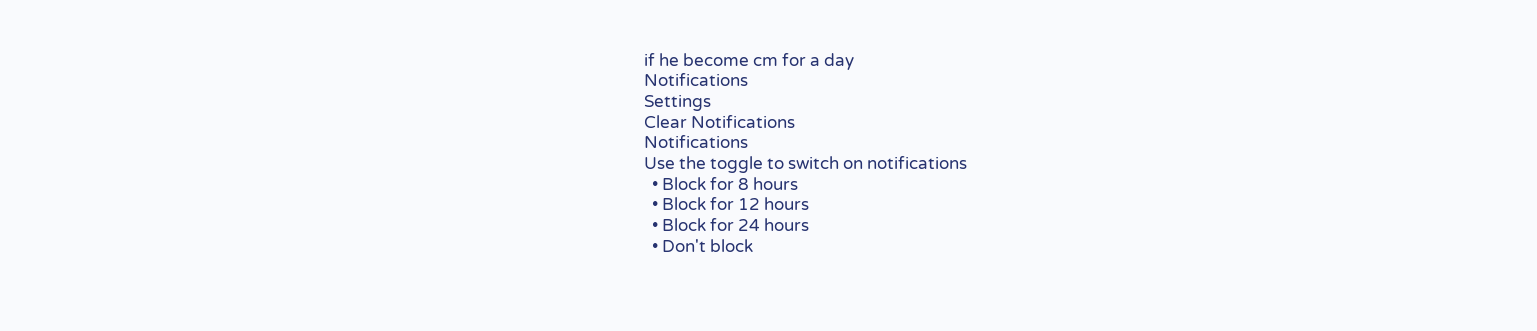if he become cm for a day
Notifications
Settings
Clear Notifications
Notifications
Use the toggle to switch on notifications
  • Block for 8 hours
  • Block for 12 hours
  • Block for 24 hours
  • Don't block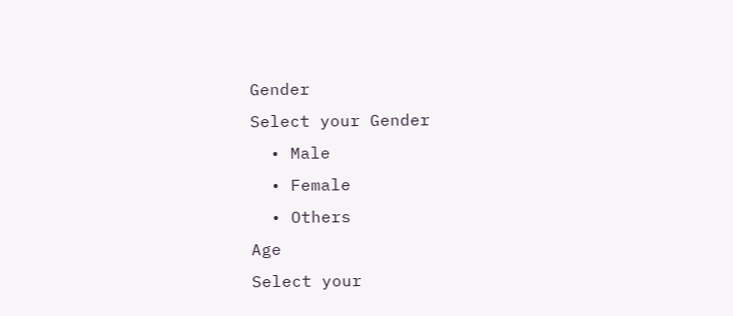Gender
Select your Gender
  • Male
  • Female
  • Others
Age
Select your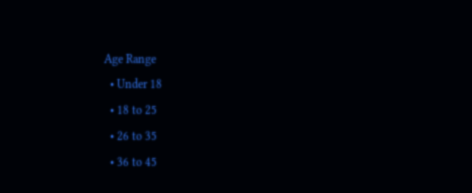Age Range
  • Under 18
  • 18 to 25
  • 26 to 35
  • 36 to 45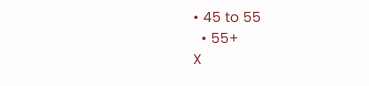• 45 to 55
  • 55+
X